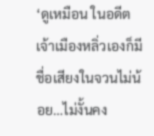‘ดูเหมือน ในอดีตเจ้าเมืองหลิ่วเองก็มีชื่อเสียงในจวนไม่น้อย…ไม่งั้นคง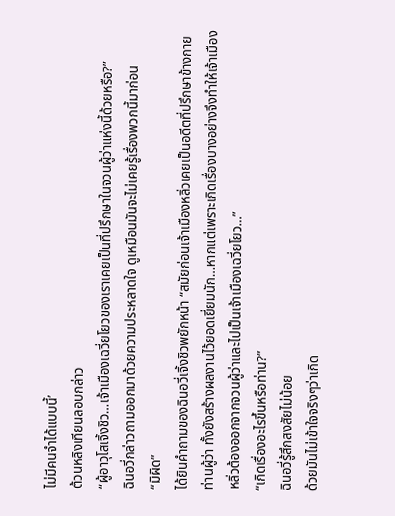ไม่มีคนจำได้แบบนี้’
ต้วนหลิงเทียนลอบกล่าว
“ผู้อาวุโสเจิ้งชิว…เจ้าเมืองเฉวี่ยโยวของเราเคยเป็นที่ปรึกษาในจวนผู้ว่าแห่งนี้ด้วยหรือ?”
ฉินอวี่กล่าวถามออกมาด้วยความประหลาดใจ ดูเหมือนมันจะไม่เคยรู้เรื่องพวกนี้มาก่อน
“มิผิด”
ได้ยินคำถามของฉินอวี่เจิ้งชิวพยักหน้า “สมัยก่อนเจ้าเมืองหลิ่วเคยเป็นอดีตที่ปรึกษาข้างกายท่านผู้ว่า ทั้งยังสร้างผลงานไว้ยอดเยี่ยมนัก…หากแต่เพราะเกิดเรื่องบางอย่างจึงทำให้เจ้าเมืองหลิ่วต้องออกจากจวนผู้ว่าและไปเป็นเจ้าเมืองเฉวี่ยโยว…”
“เกิดเรื่องอะไรขึ้นหรือท่าน?”
ฉินอวี่รู้สึกสงสัยไม่น้อย
ด้วยมันไม่เข้าใจจริงๆว่าเกิด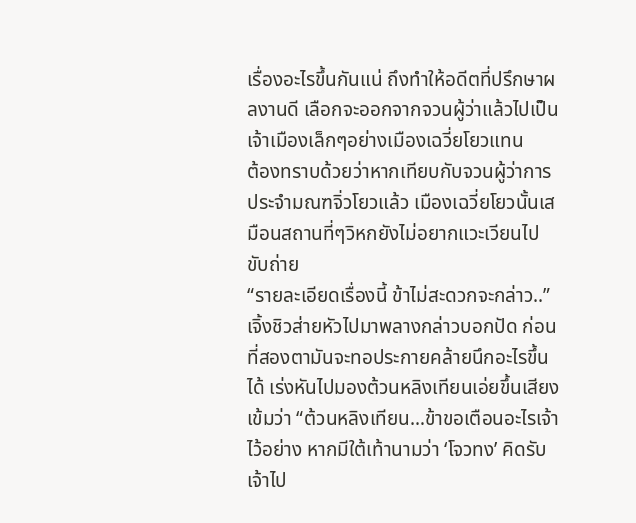เรื่องอะไรขึ้นกันแน่ ถึงทำให้อดีตที่ปรึกษาผลงานดี เลือกจะออกจากจวนผู้ว่าแล้วไปเป็นเจ้าเมืองเล็กๆอย่างเมืองเฉวี่ยโยวแทน
ต้องทราบด้วยว่าหากเทียบกับจวนผู้ว่าการประจำมณฑจิ่วโยวแล้ว เมืองเฉวี่ยโยวนั้นเสมือนสถานที่ๆวิหกยังไม่อยากแวะเวียนไปขับถ่าย
“รายละเอียดเรื่องนี้ ข้าไม่สะดวกจะกล่าว..”
เจิ้งชิวส่ายหัวไปมาพลางกล่าวบอกปัด ก่อนที่สองตามันจะทอประกายคล้ายนึกอะไรขึ้นได้ เร่งหันไปมองต้วนหลิงเทียนเอ่ยขึ้นเสียงเข้มว่า “ต้วนหลิงเทียน…ข้าขอเตือนอะไรเจ้าไว้อย่าง หากมีใต้เท้านามว่า ‘โจวทง’ คิดรับเจ้าไป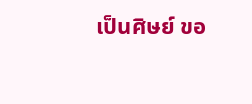เป็นศิษย์ ขอ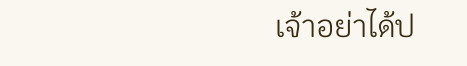เจ้าอย่าได้ป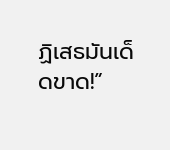ฏิเสธมันเด็ดขาด!”